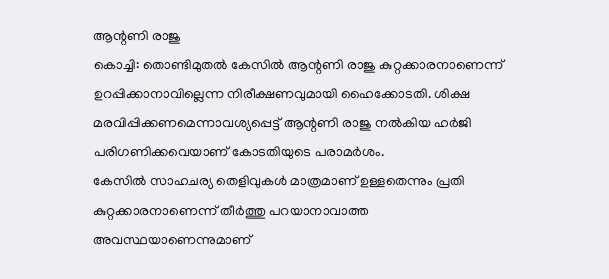ആന്റണി രാജു
കൊച്ചി: തൊണ്ടിമുതൽ കേസിൽ ആന്റണി രാജു കുറ്റക്കാരനാണെന്ന് ഉറപ്പിക്കാനാവില്ലെന്ന നിരീക്ഷണവുമായി ഹൈക്കോടതി. ശിക്ഷ മരവിപ്പിക്കണമെന്നാവശ്യപ്പെട്ട് ആന്റണി രാജു നൽകിയ ഹർജി പരിഗണിക്കവെയാണ് കോടതിയുടെ പരാമർശം.
കേസിൽ സാഹചര്യ തെളിവുകൾ മാത്രമാണ് ഉള്ളതെന്നും പ്രതി കുറ്റക്കാരനാണെന്ന് തീർത്തു പറയാനാവാത്ത അവസ്ഥയാണെന്നുമാണ്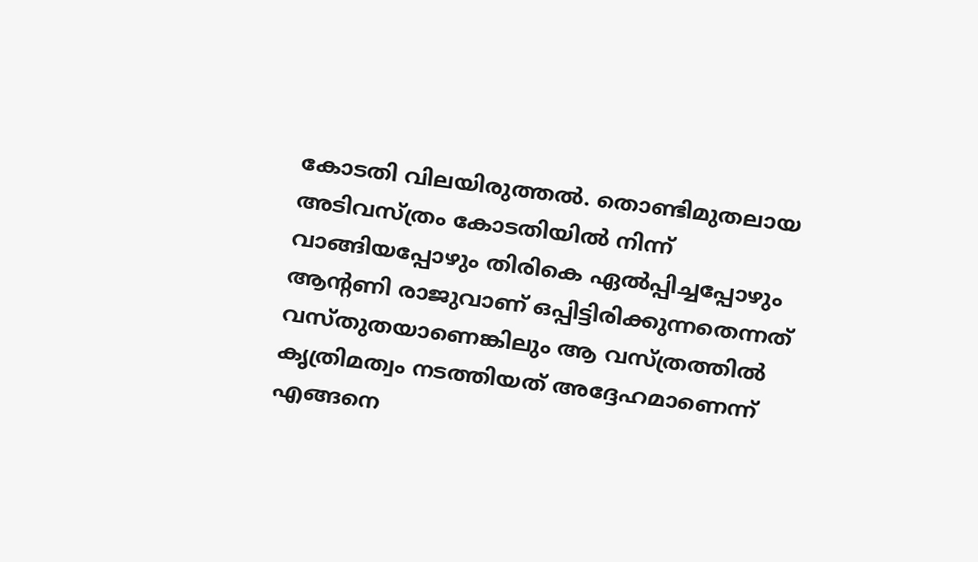കോടതി വിലയിരുത്തൽ. തൊണ്ടിമുതലായ അടിവസ്ത്രം കോടതിയിൽ നിന്ന് വാങ്ങിയപ്പോഴും തിരികെ ഏൽപ്പിച്ചപ്പോഴും ആന്റണി രാജുവാണ് ഒപ്പിട്ടിരിക്കുന്നതെന്നത് വസ്തുതയാണെങ്കിലും ആ വസ്ത്രത്തിൽ കൃത്രിമത്വം നടത്തിയത് അദ്ദേഹമാണെന്ന് എങ്ങനെ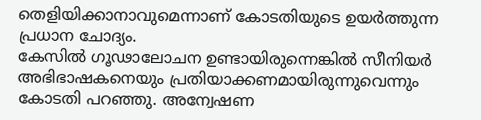തെളിയിക്കാനാവുമെന്നാണ് കോടതിയുടെ ഉയർത്തുന്ന പ്രധാന ചോദ്യം.
കേസിൽ ഗൂഢാലോചന ഉണ്ടായിരുന്നെങ്കിൽ സീനിയർ അഭിഭാഷകനെയും പ്രതിയാക്കണമായിരുന്നുവെന്നും കോടതി പറഞ്ഞു. അന്വേഷണ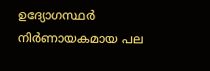ഉദ്യോഗസ്ഥർ നിർണായകമായ പല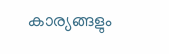കാര്യങ്ങളും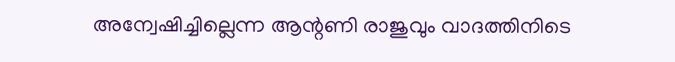അന്വേഷിച്ചില്ലെന്ന ആന്റണി രാജുവും വാദത്തിനിടെ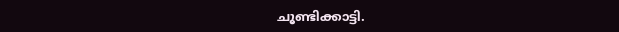ചൂണ്ടിക്കാട്ടി.